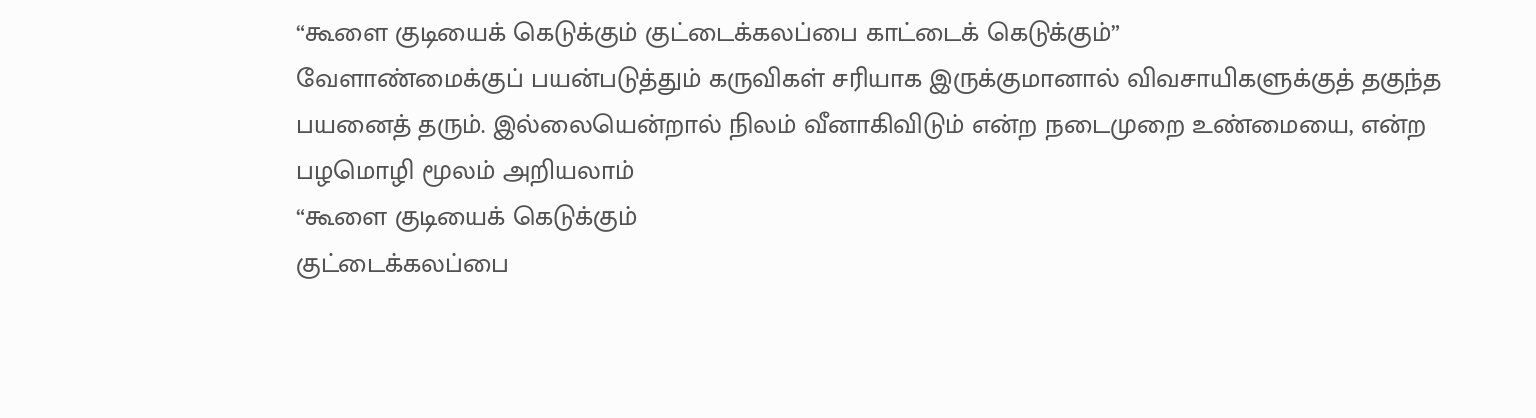“கூளை குடியைக் கெடுக்கும் குட்டைக்கலப்பை காட்டைக் கெடுக்கும்”
வேளாண்மைக்குப் பயன்படுத்தும் கருவிகள் சரியாக இருக்குமானால் விவசாயிகளுக்குத் தகுந்த பயனைத் தரும். இல்லையென்றால் நிலம் வீனாகிவிடும் என்ற நடைமுறை உண்மையை, என்ற பழமொழி மூலம் அறியலாம்
“கூளை குடியைக் கெடுக்கும்
குட்டைக்கலப்பை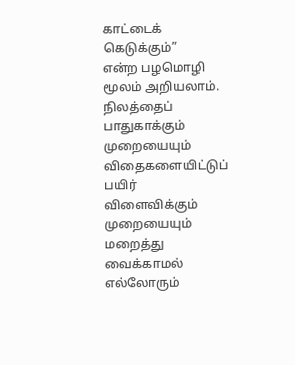காட்டைக் கெடுக்கும்”
என்ற பழமொழி மூலம் அறியலாம்.
நிலத்தைப் பாதுகாக்கும் முறையையும் விதைகளையிட்டுப் பயிர் விளைவிக்கும் முறையையும் மறைத்து வைக்காமல் எல்லோரும்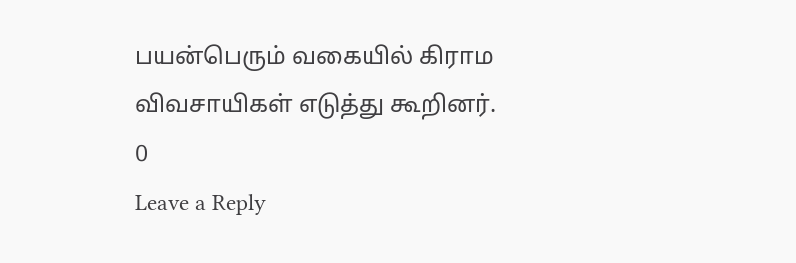பயன்பெரும் வகையில் கிராம விவசாயிகள் எடுத்து கூறினர்.
0
Leave a Reply